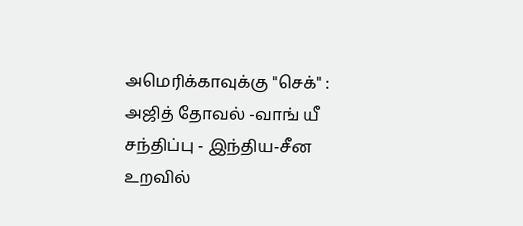அமெரிக்காவுக்கு "செக்" : அஜித் தோவல் -வாங் யீ சந்திப்பு - இந்திய-சீன உறவில்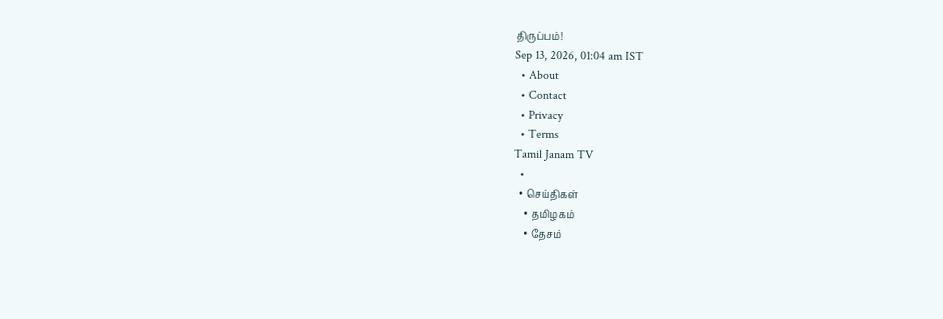திருப்பம்!
Sep 13, 2026, 01:04 am IST
  • About
  • Contact
  • Privacy
  • Terms
Tamil Janam TV
  •
  • செய்திகள்
    • தமிழகம்
    • தேசம்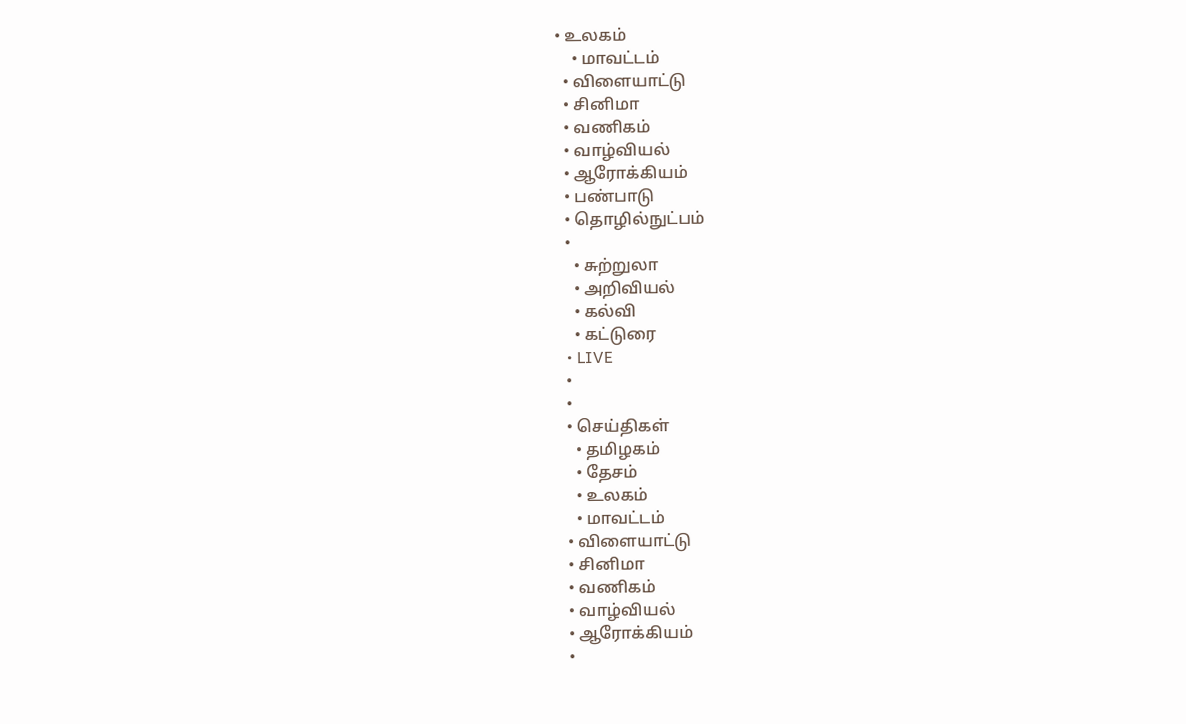• உலகம்
    • மாவட்டம்
  • விளையாட்டு
  • சினிமா
  • வணிகம்
  • வாழ்வியல்
  • ஆரோக்கியம்
  • பண்பாடு
  • தொழில்நுட்பம்
  •
    • சுற்றுலா
    • அறிவியல்
    • கல்வி
    • கட்டுரை
  • LIVE
  •
  •
  • செய்திகள்
    • தமிழகம்
    • தேசம்
    • உலகம்
    • மாவட்டம்
  • விளையாட்டு
  • சினிமா
  • வணிகம்
  • வாழ்வியல்
  • ஆரோக்கியம்
  •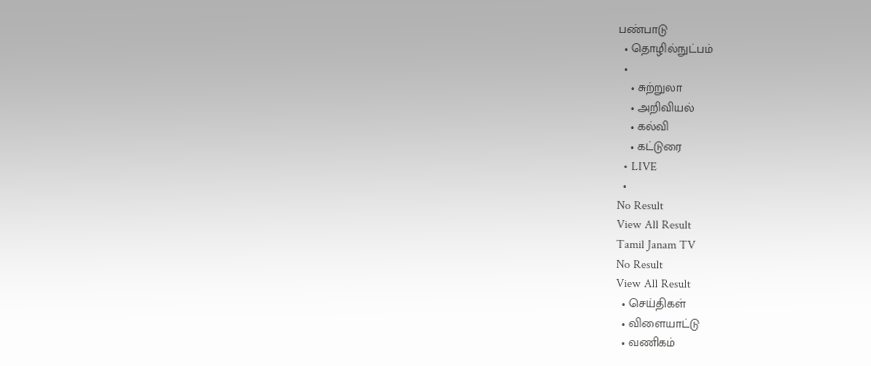பண்பாடு
  • தொழில்நுட்பம்
  •
    • சுற்றுலா
    • அறிவியல்
    • கல்வி
    • கட்டுரை
  • LIVE
  •
No Result
View All Result
Tamil Janam TV
No Result
View All Result
  • செய்திகள்
  • விளையாட்டு
  • வணிகம்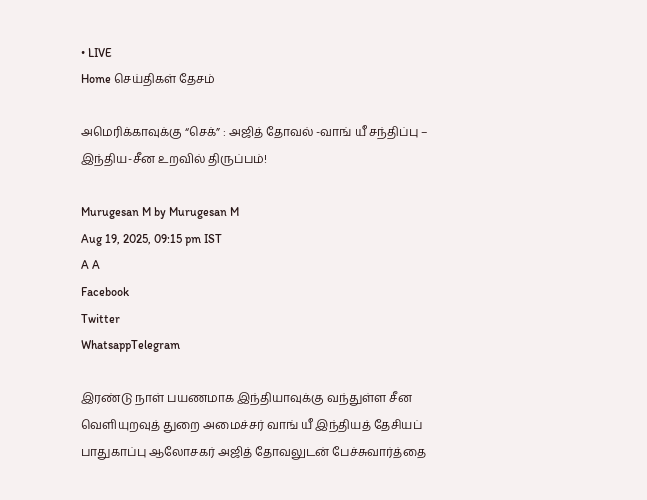• LIVE
Home செய்திகள் தேசம்

அமெரிக்காவுக்கு “செக்” : அஜித் தோவல் -வாங் யீ சந்திப்பு – இந்திய-சீன உறவில் திருப்பம்!

Murugesan M by Murugesan M
Aug 19, 2025, 09:15 pm IST
A A
Facebook
Twitter
WhatsappTelegram

இரண்டு நாள் பயணமாக இந்தியாவுக்கு வந்துள்ள சீன வெளியுறவுத் துறை அமைச்சர் வாங் யீ இந்தியத் தேசியப் பாதுகாப்பு ஆலோசகர் அஜித் தோவலுடன் பேச்சுவார்த்தை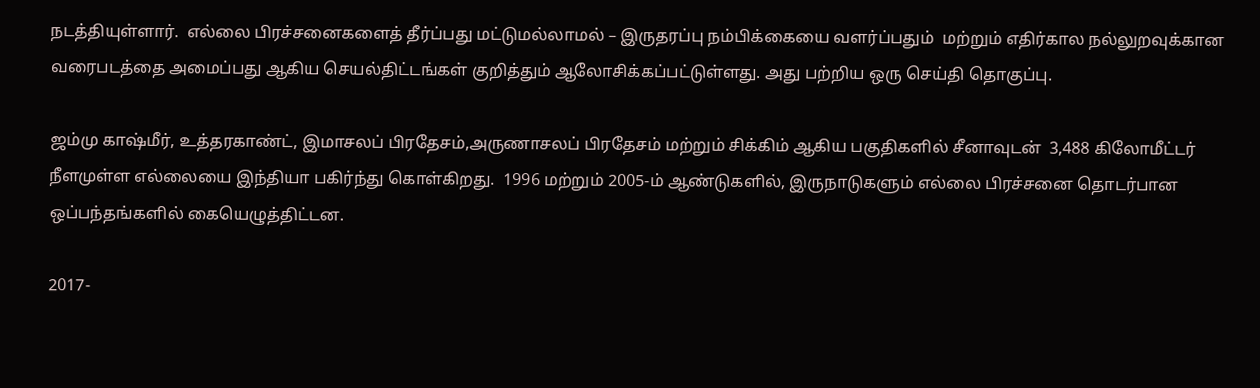நடத்தியுள்ளார்.  எல்லை பிரச்சனைகளைத் தீர்ப்பது மட்டுமல்லாமல் – இருதரப்பு நம்பிக்கையை வளர்ப்பதும்  மற்றும் எதிர்கால நல்லுறவுக்கான வரைபடத்தை அமைப்பது ஆகிய செயல்திட்டங்கள் குறித்தும் ஆலோசிக்கப்பட்டுள்ளது. அது பற்றிய ஒரு செய்தி தொகுப்பு.

ஜம்மு காஷ்மீர், உத்தரகாண்ட், இமாசலப் பிரதேசம்,அருணாசலப் பிரதேசம் மற்றும் சிக்கிம் ஆகிய பகுதிகளில் சீனாவுடன்  3,488 கிலோமீட்டர் நீளமுள்ள எல்லையை இந்தியா பகிர்ந்து கொள்கிறது.  1996 மற்றும் 2005-ம் ஆண்டுகளில், இருநாடுகளும் எல்லை பிரச்சனை தொடர்பான ஒப்பந்தங்களில் கையெழுத்திட்டன.

2017-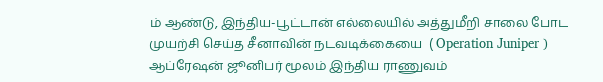ம் ஆண்டு, இந்திய-பூட்டான் எல்லையில் அத்துமீறி சாலை போட முயற்சி செய்த சீனாவின் நடவடிக்கையை  ( Operation Juniper ) ஆப்ரேஷன் ஜூனிபர் மூலம் இந்திய ராணுவம்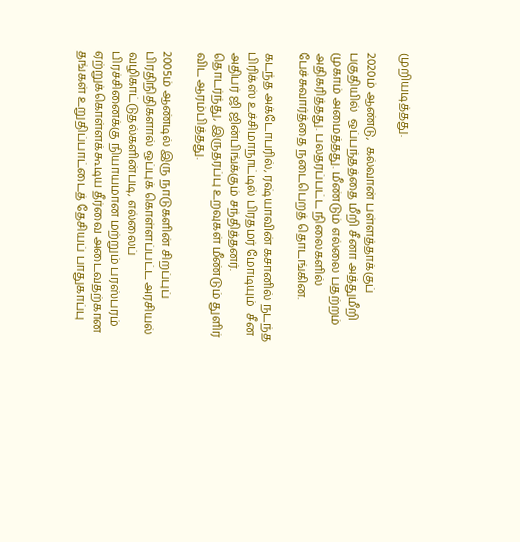முறியடித்தது.

2020ம் ஆண்டு,  கல்வான் பள்ளத்தாக்குப் பகுதியில்  ஒப்பந்தத்தை மீறி சீனா அத்துமீறி முகாம் அமைத்தது. மீண்டும் எல்லை பதற்றம் அதிகரித்தது. பலதரப்பட்ட நிலைகளில் பேச்சுவார்த்தை நடைபெறத் தொடங்கின.

கடந்த அக்டோபரில், ரஷ்யாவின் கசானில் நடந்த பிரிக்ஸ் உச்சிமாநாட்டில் பிரதமர் மோடியும்  சீன அதிபர் ஜி ஜின்பிங்க்கும் சந்தித்தனர். தொடர்ந்து, இருதரப்பு உறவுகள் மீண்டும் துளிர் விட ஆரம்பித்தது.

2005ம் ஆண்டில் இரு நாடுகளின் சிறப்புப் பிரதிநிதிகளால் ஒப்புக் கொள்ளப்பட்ட அரசியல் வழிகாட்டுதல்களின்படி, எல்லைப் பிரச்சினைக்கு நியாயமான மற்றும் பரஸ்பரம் ஏற்றுக்கொள்ளக்கூடிய தீர்வை அடைவதற்கான தங்கள் உறுதிப்பாட்டைத் தேசியப் பாதுகாப்பு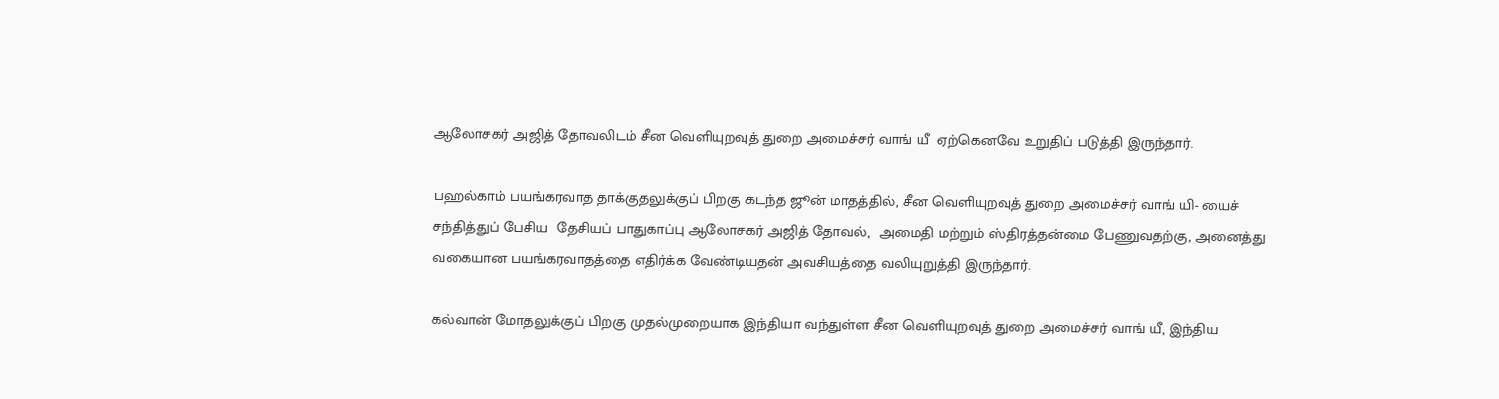ஆலோசகர் அஜித் தோவலிடம் சீன வெளியுறவுத் துறை அமைச்சர் வாங் யீ  ஏற்கெனவே உறுதிப் படுத்தி இருந்தார்.

பஹல்காம் பயங்கரவாத தாக்குதலுக்குப் பிறகு கடந்த ஜூன் மாதத்தில், சீன வெளியுறவுத் துறை அமைச்சர் வாங் யி- யைச் சந்தித்துப் பேசிய  தேசியப் பாதுகாப்பு ஆலோசகர் அஜித் தோவல்,  அமைதி மற்றும் ஸ்திரத்தன்மை பேணுவதற்கு, அனைத்து  வகையான பயங்கரவாதத்தை எதிர்க்க வேண்டியதன் அவசியத்தை வலியுறுத்தி இருந்தார்.

கல்வான் மோதலுக்குப் பிறகு முதல்முறையாக இந்தியா வந்துள்ள சீன வெளியுறவுத் துறை அமைச்சர் வாங் யீ, இந்திய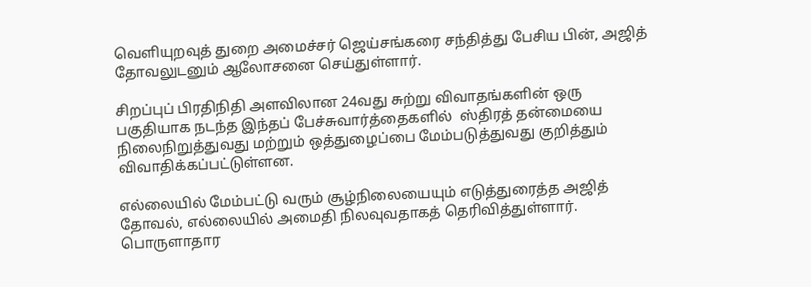வெளியுறவுத் துறை அமைச்சர் ஜெய்சங்கரை சந்தித்து பேசிய பின், அஜித் தோவலுடனும் ஆலோசனை செய்துள்ளார்.

சிறப்புப் பிரதிநிதி அளவிலான 24வது சுற்று விவாதங்களின் ஒரு பகுதியாக நடந்த இந்தப் பேச்சுவார்த்தைகளில்  ஸ்திரத் தன்மையை நிலைநிறுத்துவது மற்றும் ஒத்துழைப்பை மேம்படுத்துவது குறித்தும்  விவாதிக்கப்பட்டுள்ளன.

எல்லையில் மேம்பட்டு வரும் சூழ்நிலையையும் எடுத்துரைத்த அஜித் தோவல், எல்லையில் அமைதி நிலவுவதாகத் தெரிவித்துள்ளார். பொருளாதார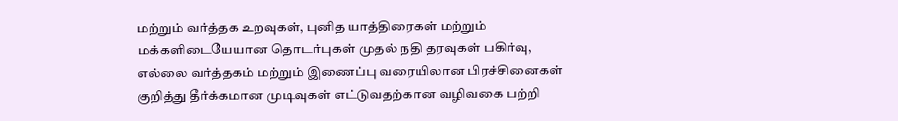மற்றும் வர்த்தக உறவுகள், புனித யாத்திரைகள் மற்றும் மக்களிடையேயான தொடர்புகள் முதல் நதி தரவுகள் பகிர்வு, எல்லை வர்த்தகம் மற்றும் இணைப்பு வரையிலான பிரச்சினைகள் குறித்து தீர்க்கமான முடிவுகள் எட்டுவதற்கான வழிவகை பற்றி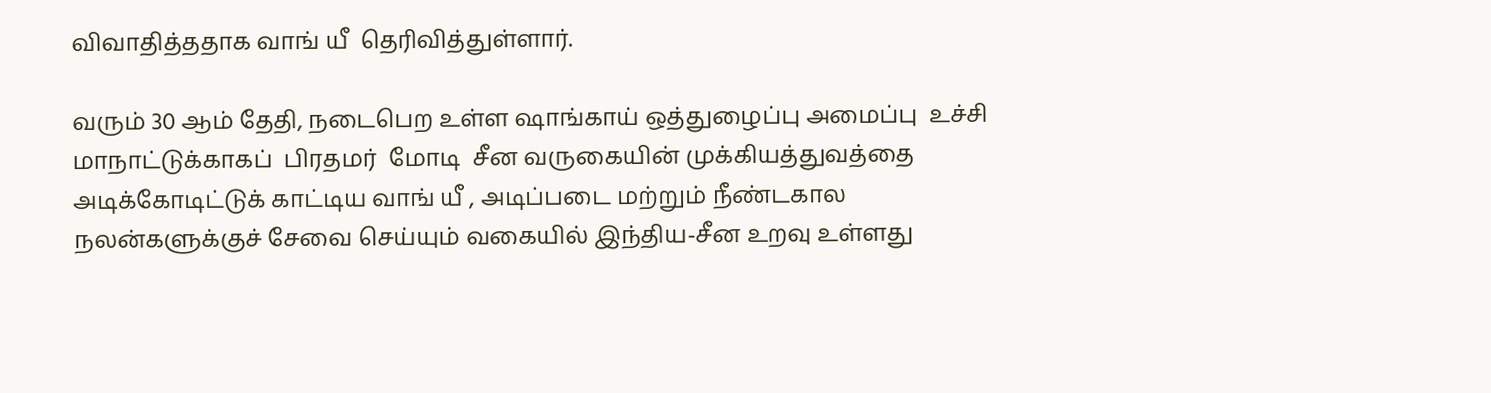விவாதித்ததாக வாங் யீ  தெரிவித்துள்ளார்.

வரும் 30 ஆம் தேதி, நடைபெற உள்ள ஷாங்காய் ஒத்துழைப்பு அமைப்பு  உச்சி மாநாட்டுக்காகப்  பிரதமர்  மோடி  சீன வருகையின் முக்கியத்துவத்தை அடிக்கோடிட்டுக் காட்டிய வாங் யீ , அடிப்படை மற்றும் நீண்டகால நலன்களுக்குச் சேவை செய்யும் வகையில் இந்திய-சீன உறவு உள்ளது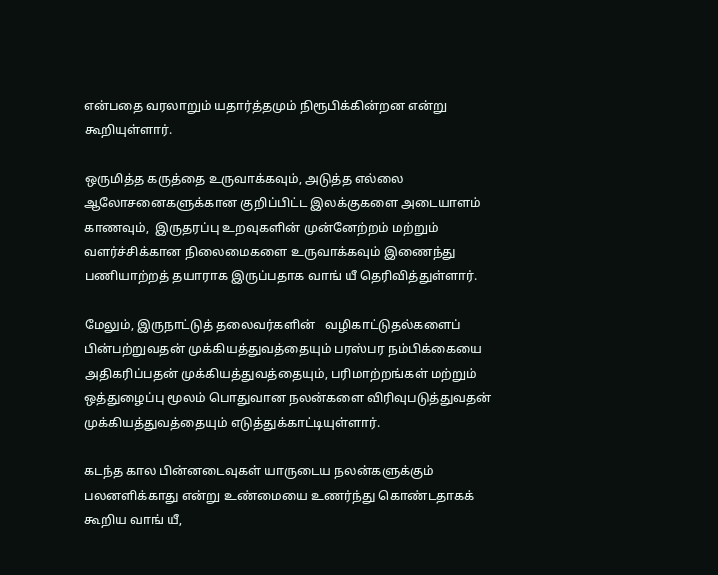என்பதை வரலாறும் யதார்த்தமும் நிரூபிக்கின்றன என்று கூறியுள்ளார்.

ஒருமித்த கருத்தை உருவாக்கவும், அடுத்த எல்லை ஆலோசனைகளுக்கான குறிப்பிட்ட இலக்குகளை அடையாளம் காணவும்,  இருதரப்பு உறவுகளின் முன்னேற்றம் மற்றும் வளர்ச்சிக்கான நிலைமைகளை உருவாக்கவும் இணைந்து பணியாற்றத் தயாராக இருப்பதாக வாங் யீ தெரிவித்துள்ளார்.

மேலும், இருநாட்டுத் தலைவர்களின்   வழிகாட்டுதல்களைப் பின்பற்றுவதன் முக்கியத்துவத்தையும் பரஸ்பர நம்பிக்கையை அதிகரிப்பதன் முக்கியத்துவத்தையும், பரிமாற்றங்கள் மற்றும் ஒத்துழைப்பு மூலம் பொதுவான நலன்களை விரிவுபடுத்துவதன் முக்கியத்துவத்தையும் எடுத்துக்காட்டியுள்ளார்.

கடந்த கால பின்னடைவுகள் யாருடைய நலன்களுக்கும் பலனளிக்காது என்று உண்மையை உணர்ந்து கொண்டதாகக் கூறிய வாங் யீ,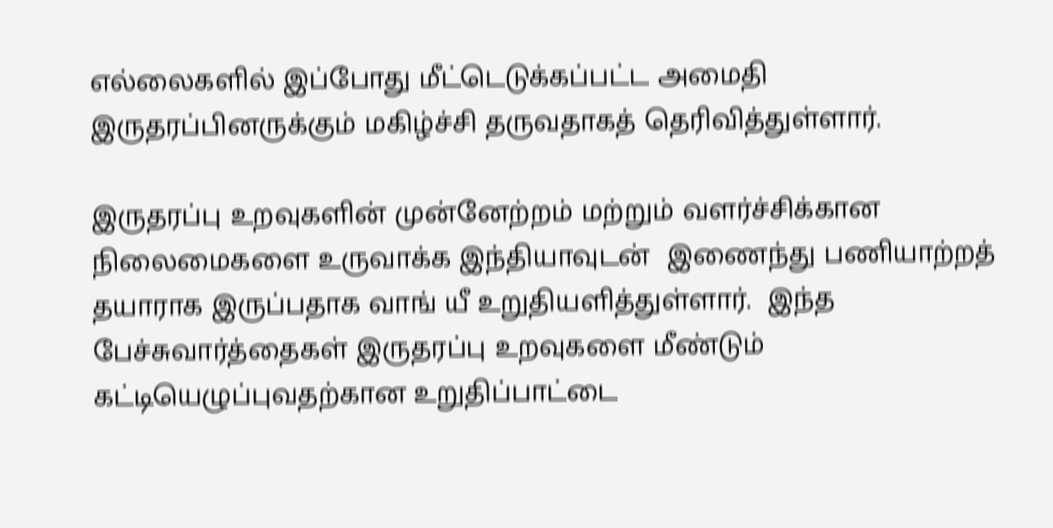எல்லைகளில் இப்போது மீட்டெடுக்கப்பட்ட அமைதி இருதரப்பினருக்கும் மகிழ்ச்சி தருவதாகத் தெரிவித்துள்ளார்.

இருதரப்பு உறவுகளின் முன்னேற்றம் மற்றும் வளர்ச்சிக்கான நிலைமைகளை உருவாக்க இந்தியாவுடன்  இணைந்து பணியாற்றத் தயாராக இருப்பதாக வாங் யீ உறுதியளித்துள்ளார்.  இந்த பேச்சுவார்த்தைகள் இருதரப்பு உறவுகளை மீண்டும் கட்டியெழுப்புவதற்கான உறுதிப்பாட்டை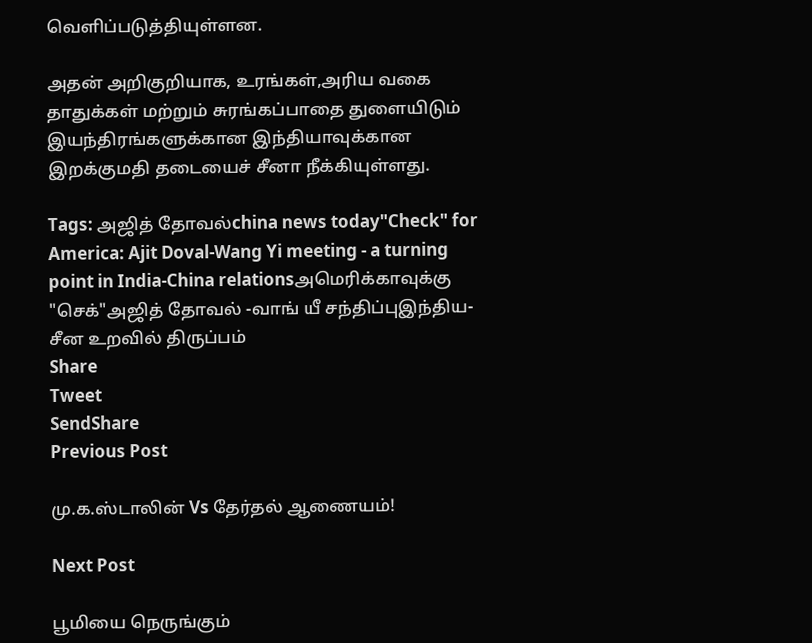வெளிப்படுத்தியுள்ளன.

அதன் அறிகுறியாக, உரங்கள்,அரிய வகை தாதுக்கள் மற்றும் சுரங்கப்பாதை துளையிடும் இயந்திரங்களுக்கான இந்தியாவுக்கான இறக்குமதி தடையைச் சீனா நீக்கியுள்ளது.

Tags: அஜித் தோவல்china news today"Check" for America: Ajit Doval-Wang Yi meeting - a turning point in India-China relationsஅமெரிக்காவுக்கு "செக்"அஜித் தோவல் -வாங் யீ சந்திப்புஇந்திய-சீன உறவில் திருப்பம்
Share
Tweet
SendShare
Previous Post

மு.க.ஸ்டாலின் Vs தேர்தல் ஆணையம்!

Next Post

பூமியை நெருங்கும்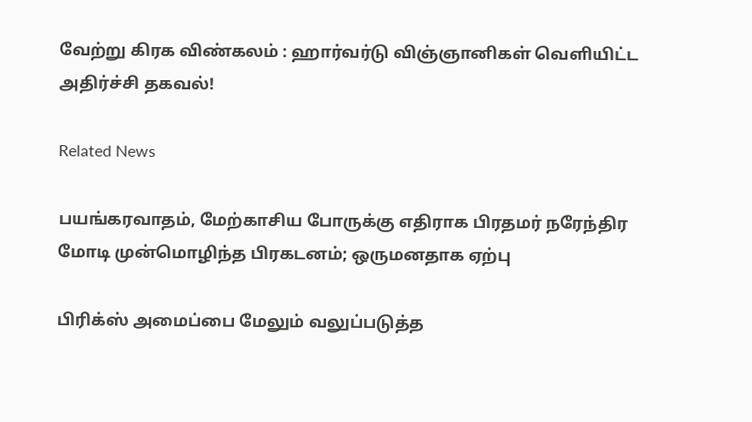வேற்று கிரக விண்கலம் : ஹார்வர்டு விஞ்ஞானிகள் வெளியிட்ட அதிர்ச்சி தகவல்!

Related News

பயங்கரவாதம், மேற்காசிய போருக்கு எதிராக பிரதமர் நரேந்திர மோடி முன்மொழிந்த பிரகடனம்; ஒருமனதாக ஏற்பு

பிரிக்ஸ் அமைப்பை மேலும் வலுப்படுத்த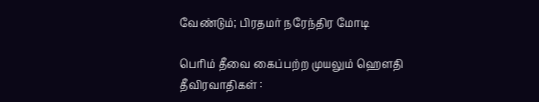வேண்டும்; பிரதமர் நரேந்திர மோடி

பெரிம் தீவை கைப்பற்ற முயலும் ஹெளதி தீவிரவாதிகள் :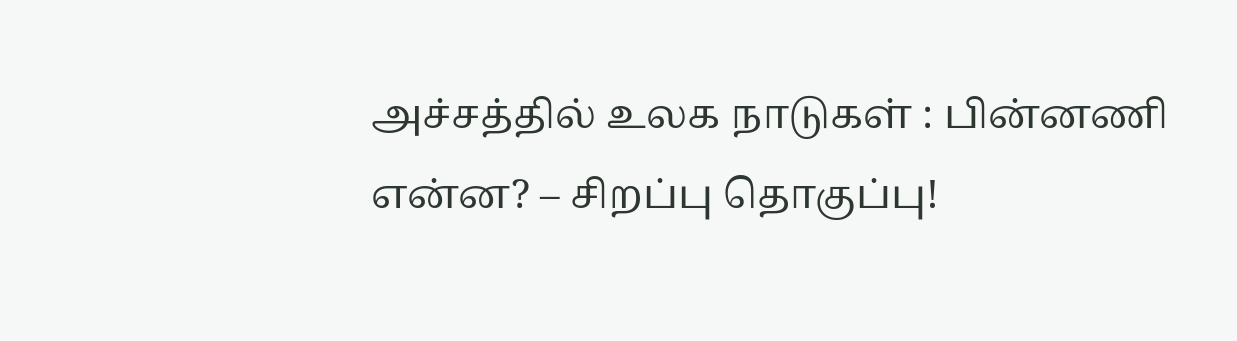அச்சத்தில் உலக நாடுகள் : பின்னணி என்ன? – சிறப்பு தொகுப்பு!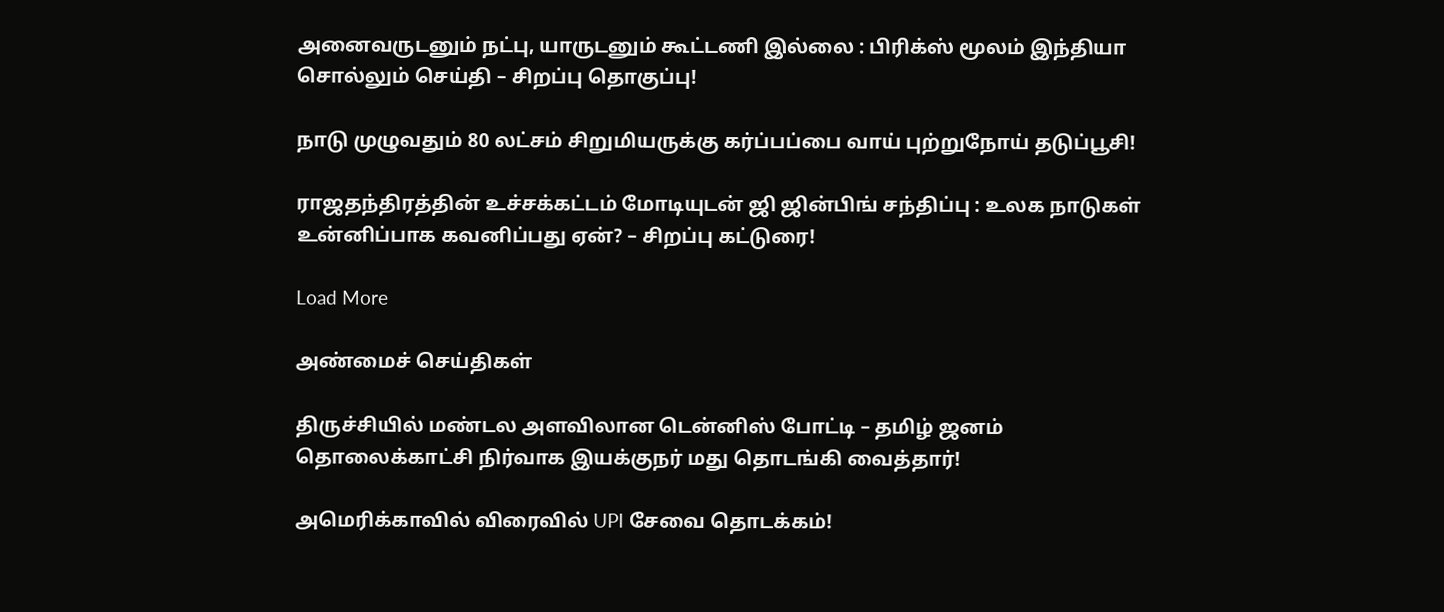அனைவருடனும் நட்பு, யாருடனும் கூட்டணி இல்லை : பிரிக்ஸ் மூலம் இந்தியா சொல்லும் செய்தி – சிறப்பு தொகுப்பு!

நாடு முழுவதும் 80 லட்சம் சிறுமியருக்கு கர்ப்பப்பை வாய் புற்றுநோய் தடுப்பூசி!

ராஜதந்திரத்தின் உச்சக்கட்டம் மோடியுடன் ஜி ஜின்பிங் சந்திப்பு : உலக நாடுகள் உன்னிப்பாக கவனிப்பது ஏன்? – சிறப்பு கட்டுரை!

Load More

அண்மைச் செய்திகள்

திருச்சியில் மண்டல அளவிலான டென்னிஸ் போட்டி – தமிழ் ஜனம் தொலைக்காட்சி நிர்வாக இயக்குநர் மது தொடங்கி வைத்தார்!

அமெரிக்காவில் விரைவில் UPI சேவை தொடக்கம்!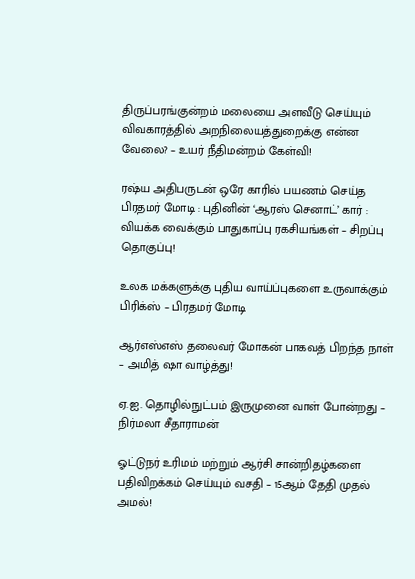திருப்பரங்குன்றம் மலையை அளவீடு செய்யும் விவகாரத்தில் அறநிலையத்துறைக்கு என்ன வேலை? – உயர் நீதிமன்றம் கேள்வி!

ரஷ்ய அதிபருடன் ஒரே காரில் பயணம் செய்த பிரதமர் மோடி : புதினின் ‘ஆரஸ் செனாட்’ கார் : வியக்க வைக்கும் பாதுகாப்பு ரகசியங்கள் – சிறப்பு தொகுப்பு!

உலக மக்களுக்கு புதிய வாய்ப்புகளை உருவாக்கும் பிரிக்ஸ் – பிரதமர் மோடி

ஆர்எஸ்எஸ் தலைவர் மோகன் பாகவத் பிறந்த நாள் – அமித் ஷா வாழ்த்து!

ஏ.ஐ. தொழில்நுட்பம் இருமுனை வாள் போன்றது – நிர்மலா சீதாராமன்

ஓட்டுநர் உரிமம் மற்றும் ஆர்சி சான்றிதழ்களை பதிவிறக்கம் செய்யும் வசதி – 15ஆம் தேதி முதல் அமல்!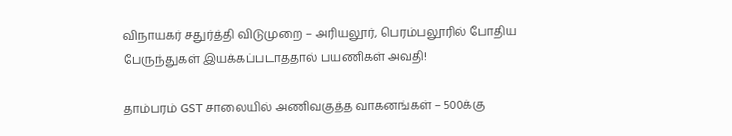விநாயகர் சதுர்த்தி விடுமுறை – அரியலூர், பெரம்பலூரில் போதிய பேருந்துகள் இயக்கப்படாததால் பயணிகள் அவதி!

தாம்பரம் GST சாலையில் அணிவகுத்த வாகனங்கள் – 500க்கு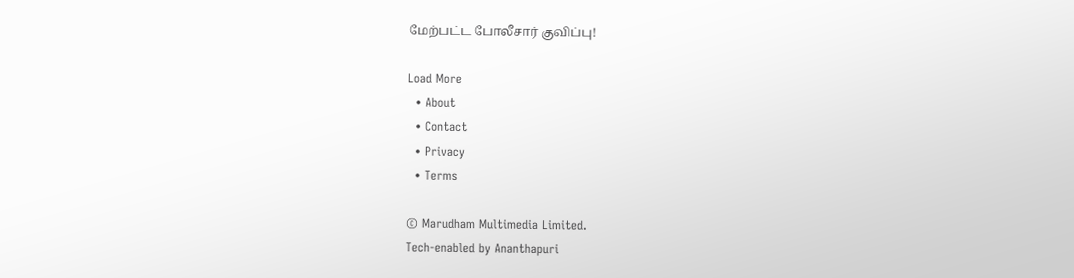மேற்பட்ட போலீசார் குவிப்பு!

Load More
  • About
  • Contact
  • Privacy
  • Terms

© Marudham Multimedia Limited.
Tech-enabled by Ananthapuri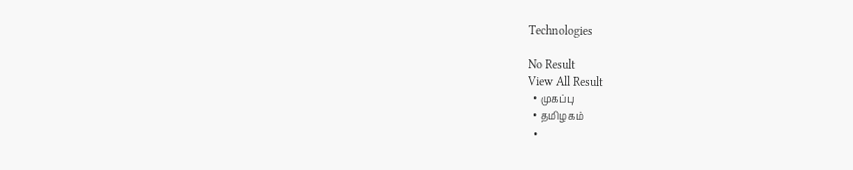Technologies

No Result
View All Result
  • முகப்பு
  • தமிழகம்
  •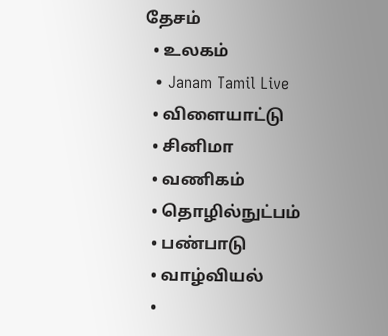தேசம்
  • உலகம்
  • Janam Tamil Live
  • விளையாட்டு
  • சினிமா
  • வணிகம்
  • தொழில்நுட்பம்
  • பண்பாடு
  • வாழ்வியல்
  •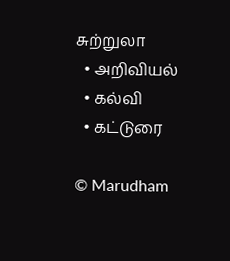சுற்றுலா
  • அறிவியல்
  • கல்வி
  • கட்டுரை

© Marudham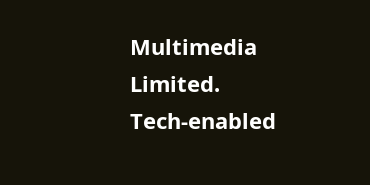Multimedia Limited.
Tech-enabled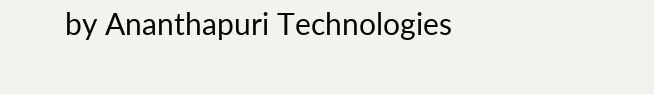by Ananthapuri Technologies